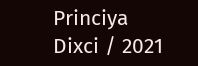Princiya Dixci / 2021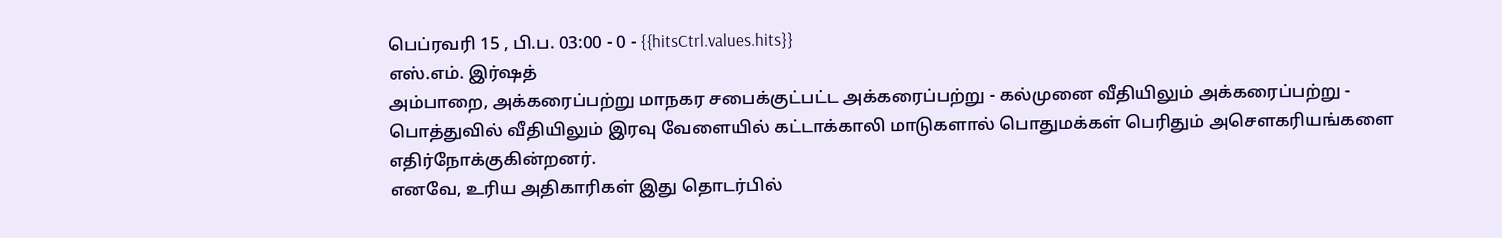பெப்ரவரி 15 , பி.ப. 03:00 - 0 - {{hitsCtrl.values.hits}}
எஸ்.எம். இர்ஷத்
அம்பாறை, அக்கரைப்பற்று மாநகர சபைக்குட்பட்ட அக்கரைப்பற்று - கல்முனை வீதியிலும் அக்கரைப்பற்று - பொத்துவில் வீதியிலும் இரவு வேளையில் கட்டாக்காலி மாடுகளால் பொதுமக்கள் பெரிதும் அசௌகரியங்களை எதிர்நோக்குகின்றனர்.
எனவே, உரிய அதிகாரிகள் இது தொடர்பில்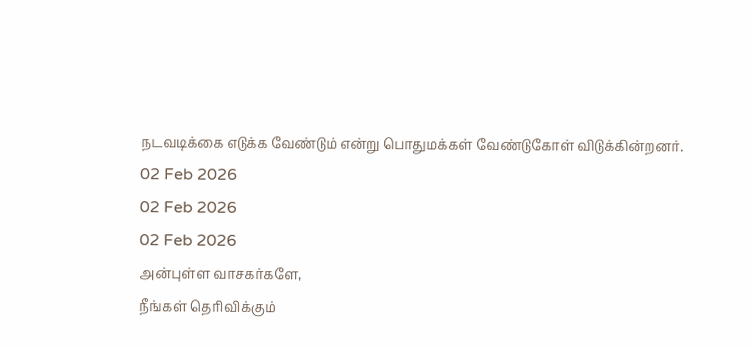நடவடிக்கை எடுக்க வேண்டும் என்று பொதுமக்கள் வேண்டுகோள் விடுக்கின்றனர்.
02 Feb 2026
02 Feb 2026
02 Feb 2026
அன்புள்ள வாசகர்களே,
நீங்கள் தெரிவிக்கும்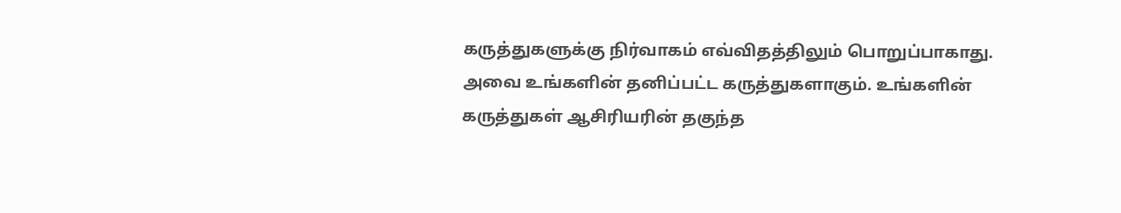கருத்துகளுக்கு நிர்வாகம் எவ்விதத்திலும் பொறுப்பாகாது. அவை உங்களின் தனிப்பட்ட கருத்துகளாகும். உங்களின் கருத்துகள் ஆசிரியரின் தகுந்த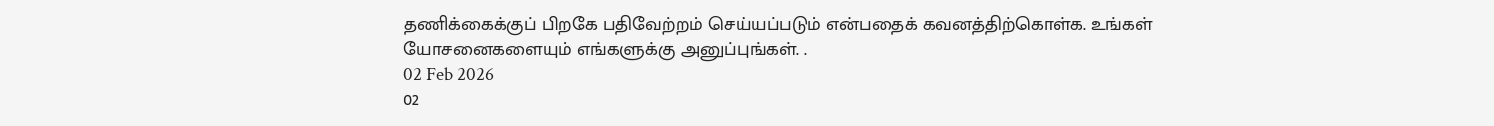தணிக்கைக்குப் பிறகே பதிவேற்றம் செய்யப்படும் என்பதைக் கவனத்திற்கொள்க. உங்கள் யோசனைகளையும் எங்களுக்கு அனுப்புங்கள். .
02 Feb 2026
02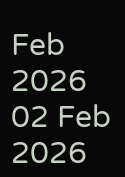Feb 2026
02 Feb 2026